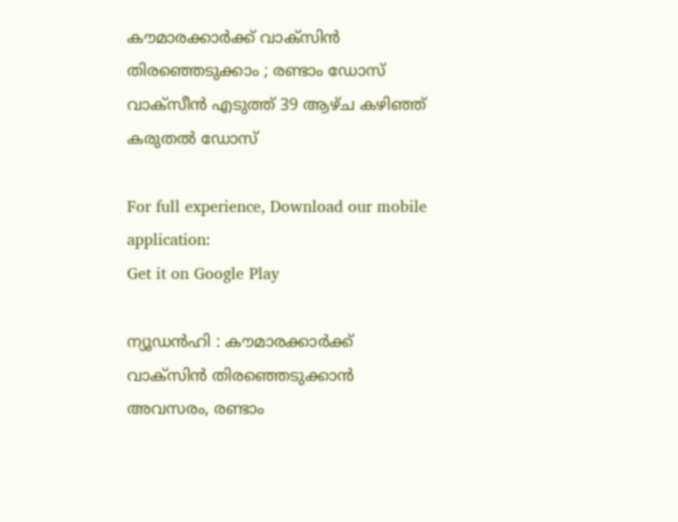കൗമാരക്കാര്‍ക്ക് വാക്‌സിന്‍ തിരഞ്ഞെടുക്കാം ; രണ്ടാം ഡോസ് വാക്‌സീന്‍ എടുത്ത് 39 ആഴ്ച കഴിഞ്ഞ് കരുതല്‍ ഡോസ്

For full experience, Download our mobile application:
Get it on Google Play

ന്യൂഡന്‍ഹി : കൗമാരക്കാര്‍ക്ക് വാക്‌സിന്‍ തിരഞ്ഞെടുക്കാന്‍ അവസരം, രണ്ടാം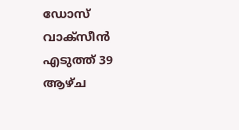ഡോസ് വാക്‌സീന്‍ എടുത്ത് 39 ആഴ്ച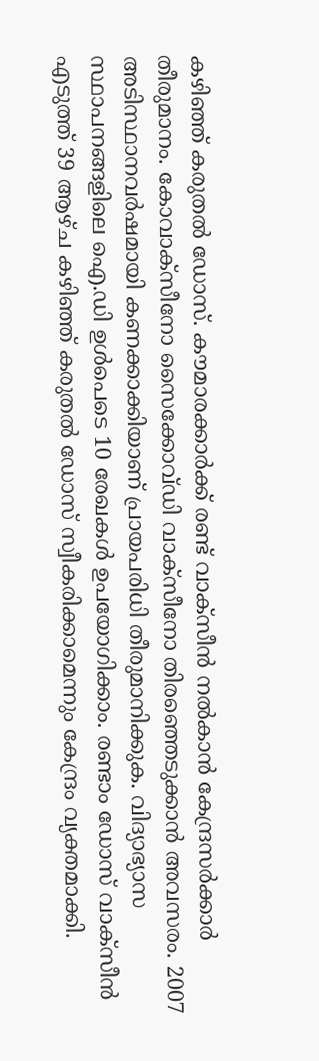കഴിഞ്ഞ് കരുതല്‍ ഡോസ്. കൗമാരക്കാര്‍ക്ക് രണ്ട് വാക്‌സീന്‍ നല്‍കാന്‍ കേന്ദ്രസര്‍ക്കാര്‍ തീരുമാനം. കോവാക്‌സീനോ സൈക്കോവ്ഡി വാക്‌സീനോ തിരഞ്ഞെടുക്കാന്‍ അവസരം. 2007 അടിസ്ഥാനവര്‍ഷമായി കണക്കാക്കിയാണ് പ്രായപരിധി തീരുമാനിക്കുക. വിദ്യാഭ്യാസ സ്ഥാപനങ്ങളിലെ ഐ.ഡി ഉള്‍പെടെ 10 രേഖകള്‍ ഉപയോഗിക്കാം. രണ്ടാം ഡോസ് വാക്‌സീന്‍ എടുത്ത് 39 ആഴ്ച കഴിഞ്ഞ് കരുതല്‍ ഡോസ് സ്വീകരിക്കാമെന്നും കേന്ദ്രം വ്യക്തമാക്കി.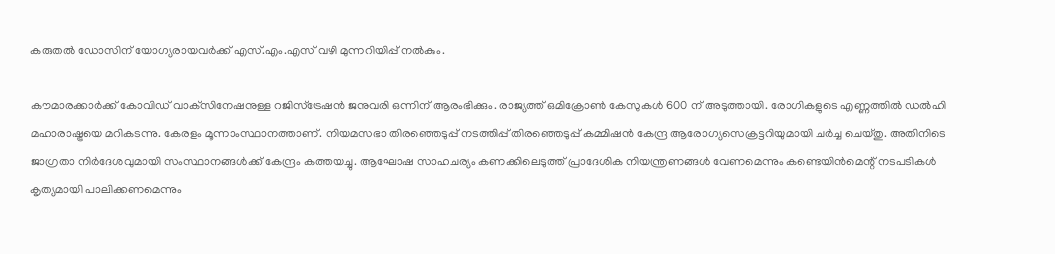കരുതല്‍ ഡോസിന് യോഗ്യരായവര്‍ക്ക് എസ്.എം.എസ് വഴി മുന്നറിയിപ്പ് നല്‍കും.

കൗമാരക്കാര്‍ക്ക് കോവിഡ് വാക്‌സിനേഷനുള്ള റജിസ്‌ട്രേഷന്‍ ജനുവരി ഒന്നിന് ആരംഭിക്കും. രാജ്യത്ത് ഒമിക്രോണ്‍ കേസുകള്‍ 600 ന് അടുത്തായി. രോഗികളുടെ എണ്ണത്തില്‍ ഡല്‍ഹി മഹാരാഷ്ട്രയെ മറികടന്നു. കേരളം മൂന്നാംസ്ഥാനത്താണ്. നിയമസഭാ തിരഞ്ഞെടുപ്പ് നടത്തിപ്പ് തിരഞ്ഞെടുപ്പ് കമ്മിഷന്‍ കേന്ദ്ര ആരോഗ്യസെക്രട്ടറിയുമായി ചര്‍ച്ച ചെയ്തു. അതിനിടെ ജാഗ്രതാ നിര്‍ദേശവുമായി സംസ്ഥാനങ്ങള്‍ക്ക് കേന്ദ്രം കത്തയച്ചു. ആഘോഷ സാഹചര്യം കണക്കിലെടുത്ത് പ്രാദേശിക നിയന്ത്രണങ്ങള്‍ വേണമെന്നും കണ്ടെയിന്‍മെന്റ് നടപടികള്‍ കൃത്യമായി പാലിക്കണമെന്നും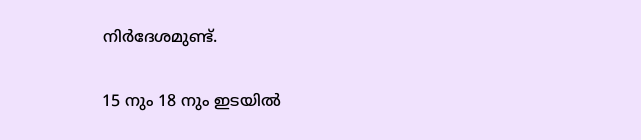നിര്‍ദേശമുണ്ട്.

15 നും 18 നും ഇടയില്‍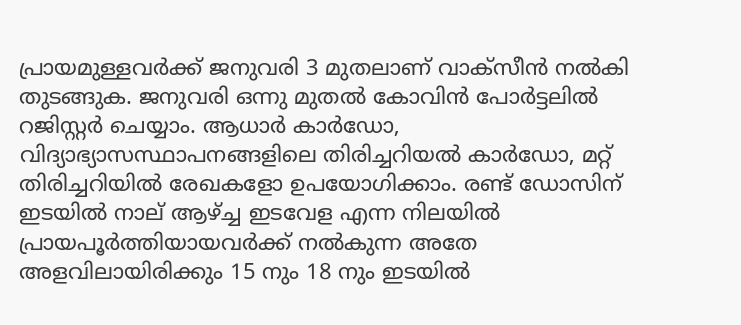പ്രായമുള്ളവര്‍ക്ക് ജനുവരി 3 മുതലാണ് വാക്‌സീന്‍ നല്‍കി തുടങ്ങുക. ജനുവരി ഒന്നു മുതല്‍ കോവിന്‍ പോര്‍ട്ടലില്‍ റജിസ്റ്റര്‍ ചെയ്യാം. ആധാര്‍ കാര്‍ഡോ, വിദ്യാഭ്യാസസ്ഥാപനങ്ങളിലെ തിരിച്ചറിയല്‍ കാര്‍ഡോ, മറ്റ് തിരിച്ചറിയില്‍ രേഖകളോ ഉപയോഗിക്കാം. രണ്ട് ഡോസിന് ഇടയില്‍ നാല് ആഴ്ച്ച ഇടവേള എന്ന നിലയില്‍ പ്രായപൂര്‍ത്തിയായവര്‍ക്ക് നല്‍കുന്ന അതേ അളവിലായിരിക്കും 15 നും 18 നും ഇടയില്‍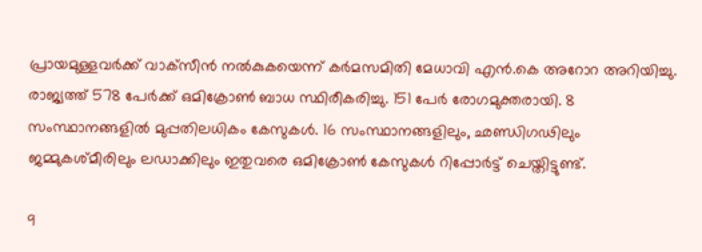പ്രായമുള്ളവര്‍ക്ക് വാക്‌സീന്‍ നല്‍കുകയെന്ന് കര്‍മസമിതി മേധാവി എന്‍.കെ അറോറ അറിയിച്ചു. രാജ്യത്ത് 578 പേര്‍ക്ക് ഒമിക്രോണ്‍ ബാധ സ്ഥിരീകരിച്ചു. 151 പേര്‍ രോഗമുക്തരായി. 8 സംസ്ഥാനങ്ങളില്‍ മുപ്പതിലധികം കേസുകള്‍. 16 സംസ്ഥാനങ്ങളിലും, ഛണ്ഡിഗഢിലും ജമ്മുകശ്മീരിലും ലഡാക്കിലും ഇതുവരെ ഒമിക്രോണ്‍ കേസുകള്‍ റിപ്പോര്‍ട്ട് ചെയ്തിട്ടുണ്ട്.

9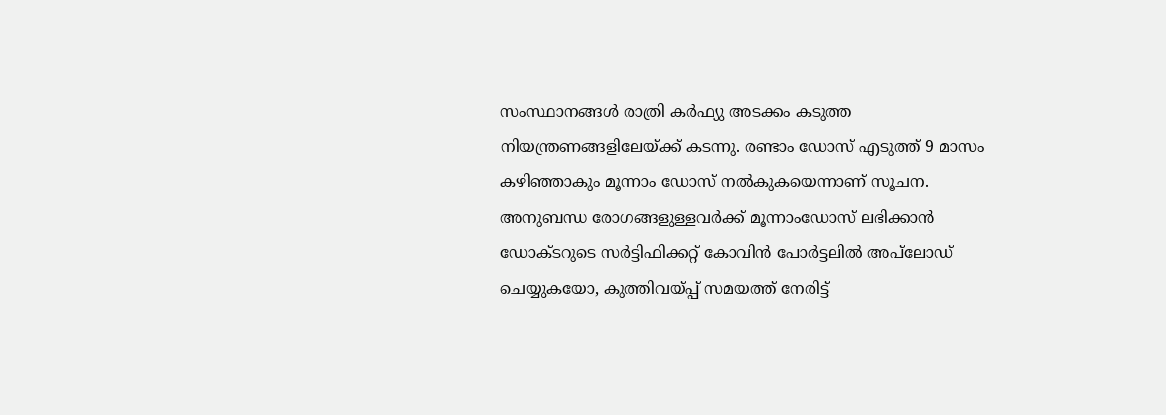സംസ്ഥാനങ്ങള്‍ രാത്രി കര്‍ഫ്യു അടക്കം കടുത്ത നിയന്ത്രണങ്ങളിലേയ്ക്ക് കടന്നു. രണ്ടാം ഡോസ് എടുത്ത് 9 മാസം കഴിഞ്ഞാകും മൂന്നാം ഡോസ് നല്‍കുകയെന്നാണ് സൂചന. അനുബന്ധ രോഗങ്ങളുള്ളവര്‍ക്ക് മൂന്നാംഡോസ് ലഭിക്കാന്‍ ഡോക്ടറുടെ സര്‍ട്ടിഫിക്കറ്റ് കോവിന്‍ പോര്‍ട്ടലില്‍ അപ്‌ലോഡ് ചെയ്യുകയോ, കുത്തിവയ്പ്പ് സമയത്ത് നേരിട്ട്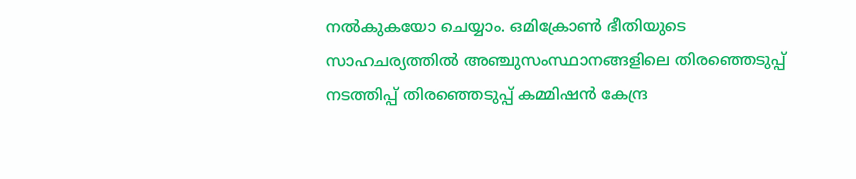നല്‍കുകയോ ചെയ്യാം. ഒമിക്രോണ്‍ ഭീതിയുടെ സാഹചര്യത്തില്‍ അഞ്ചുസംസ്ഥാനങ്ങളിലെ തിരഞ്ഞെടുപ്പ് നടത്തിപ്പ് തിരഞ്ഞെടുപ്പ് കമ്മിഷന്‍ കേന്ദ്ര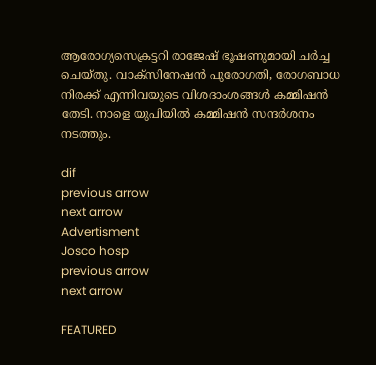ആരോഗ്യസെക്രട്ടറി രാജേഷ് ഭൂഷണുമായി ചര്‍ച്ച ചെയ്തു. വാക്‌സിനേഷന്‍ പുരോഗതി, രോഗബാധ നിരക്ക് എന്നിവയുടെ വിശദാംശങ്ങള്‍ കമ്മിഷന്‍ തേടി. നാളെ യുപിയില്‍ കമ്മിഷന്‍ സന്ദര്‍ശനം നടത്തും.

dif
previous arrow
next arrow
Advertisment
Josco hosp
previous arrow
next arrow

FEATURED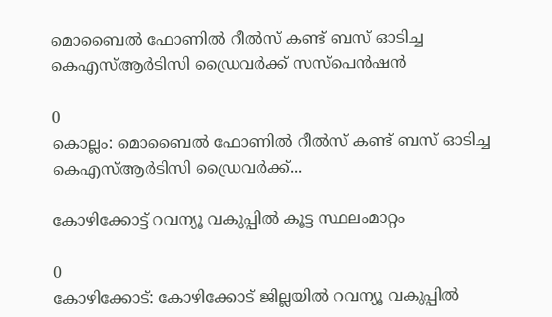മൊബൈൽ ഫോണിൽ റീൽസ് കണ്ട് ബസ് ഓടിച്ച കെഎസ്ആർടിസി ഡ്രൈവർക്ക് സസ്പെൻഷൻ

0
കൊല്ലം: മൊബൈൽ ഫോണിൽ റീൽസ് കണ്ട് ബസ് ഓടിച്ച കെഎസ്ആർടിസി ഡ്രൈവർക്ക്...

കോഴിക്കോട്ട് റവന്യൂ വകുപ്പിൽ കൂട്ട സ്ഥലംമാറ്റം

0
കോഴിക്കോട്: കോഴിക്കോട് ജില്ലയിൽ റവന്യൂ വകുപ്പിൽ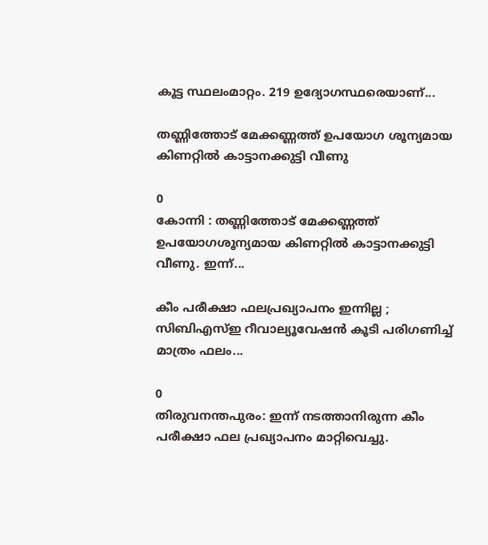കൂട്ട സ്ഥലംമാറ്റം. 219 ഉദ്യോഗസ്ഥരെയാണ്...

തണ്ണിത്തോട് മേക്കണ്ണത്ത് ഉപയോഗ ശൂന്യമായ കിണറ്റില്‍ കാട്ടാനക്കുട്ടി വീണു

0
കോന്നി : തണ്ണിത്തോട് മേക്കണ്ണത്ത് ഉപയോഗശൂന്യമായ കിണറ്റില്‍ കാട്ടാനക്കുട്ടി വീണു. ഇന്ന്...

കീം പരീക്ഷാ ഫലപ്രഖ്യാപനം ഇന്നില്ല ; സിബിഎസ്ഇ റീവാല്യൂവേഷൻ കൂടി പരിഗണിച്ച് മാത്രം ഫലം...

0
തിരുവനന്തപുരം: ഇന്ന് നടത്താനിരുന്ന കീം പരീക്ഷാ ഫല പ്രഖ്യാപനം മാറ്റിവെച്ചു.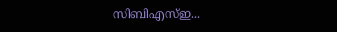സിബിഎസ്ഇ...